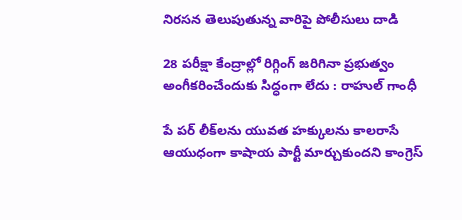నిరసన తెలుపుతున్న వారిపై పోలీసులు దాడి

28 పరీక్షా కేంద్రాల్లో రిగ్గింగ్‌ జరిగినా ప్రభుత్వం అంగీకరించేందుకు సిద్ధంగా లేదు : రాహుల్‌ గాంధీ

పే పర్‌ లీక్‌లను యువత హక్కులను కాలరాసే ఆయుధంగా కాషాయ పార్టీ మార్చుకుందని కాంగ్రెస్‌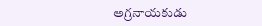అగ్రనాయకుడు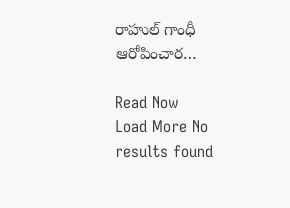రాహుల్‌ గాంధీ ఆరోపించార…

Read Now
Load More No results found